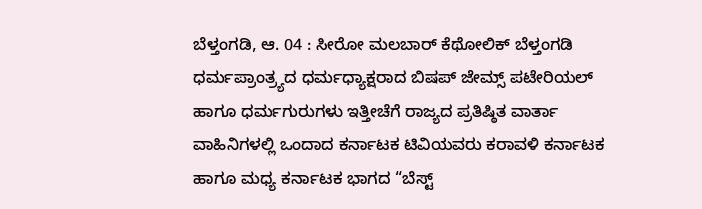ಬೆಳ್ತಂಗಡಿ, ಆ. 04 : ಸೀರೋ ಮಲಬಾರ್ ಕೆಥೋಲಿಕ್ ಬೆಳ್ತಂಗಡಿ ಧರ್ಮಪ್ರಾಂತ್ರ್ಯದ ಧರ್ಮಧ್ಯಾಕ್ಷರಾದ ಬಿಷಪ್ ಜೇಮ್ಸ್ ಪಟೇರಿಯಲ್ ಹಾಗೂ ಧರ್ಮಗುರುಗಳು ಇತ್ತೀಚೆಗೆ ರಾಜ್ಯದ ಪ್ರತಿಷ್ಠಿತ ವಾರ್ತಾ ವಾಹಿನಿಗಳಲ್ಲಿ ಒಂದಾದ ಕರ್ನಾಟಕ ಟಿವಿಯವರು ಕರಾವಳಿ ಕರ್ನಾಟಕ ಹಾಗೂ ಮಧ್ಯ ಕರ್ನಾಟಕ ಭಾಗದ “ಬೆಸ್ಟ್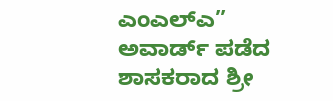ಎಂಎಲ್ಎ” ಅವಾರ್ಡ್ ಪಡೆದ ಶಾಸಕರಾದ ಶ್ರೀ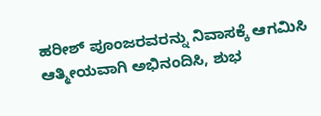ಹರೀಶ್ ಪೂಂಜರವರನ್ನು ನಿವಾಸಕ್ಕೆ ಆಗಮಿಸಿ ಆತ್ಮೀಯವಾಗಿ ಅಭಿನಂದಿಸಿ, ಶುಭ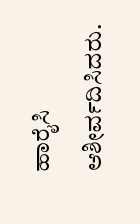ಹಾರೈಸಿ ಆಶೀರ್ವದಿಸಿದರು.